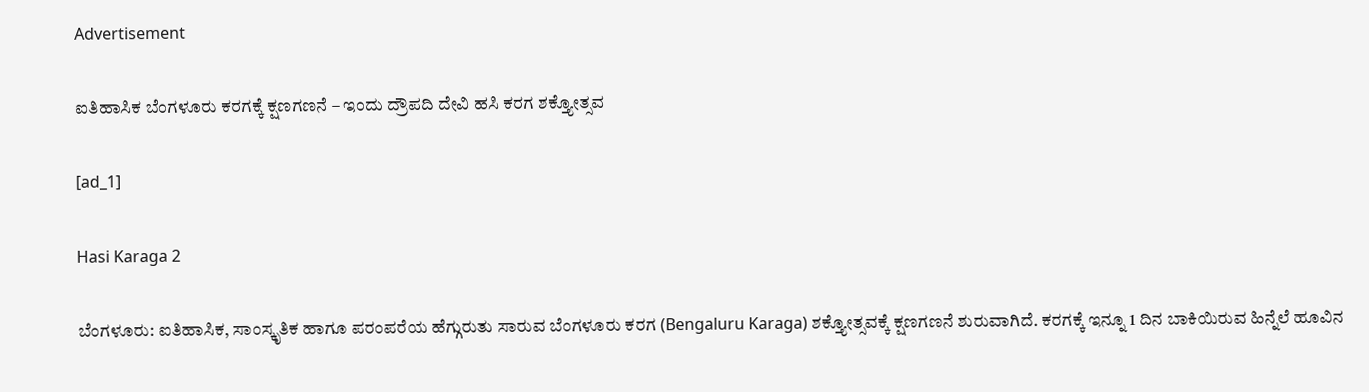Advertisement

ಐತಿಹಾಸಿಕ ಬೆಂಗಳೂರು ಕರಗಕ್ಕೆ ಕ್ಷಣಗಣನೆ – ಇಂದು ದ್ರೌಪದಿ ದೇವಿ ಹಸಿ ಕರಗ ಶಕ್ತ್ಯೋತ್ಸವ

[ad_1]

Hasi Karaga 2

ಬೆಂಗಳೂರು: ಐತಿಹಾಸಿಕ, ಸಾಂಸ್ಕೃತಿಕ ಹಾಗೂ ಪರಂಪರೆಯ ಹೆಗ್ಗುರುತು ಸಾರುವ ಬೆಂಗಳೂರು ಕರಗ (Bengaluru Karaga) ಶಕ್ತ್ಯೋತ್ಸವಕ್ಕೆ ಕ್ಷಣಗಣನೆ ಶುರುವಾಗಿದೆ. ಕರಗಕ್ಕೆ ಇನ್ನೂ 1 ದಿನ ಬಾಕಿಯಿರುವ ಹಿನ್ನೆಲೆ ಹೂವಿನ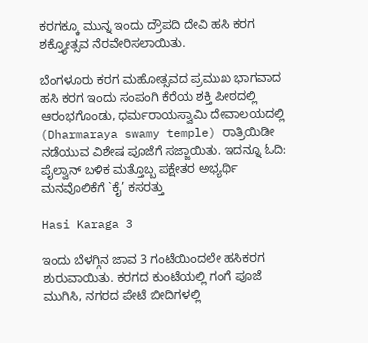ಕರಗಕ್ಕೂ ಮುನ್ನ ಇಂದು ದ್ರೌಪದಿ ದೇವಿ ಹಸಿ ಕರಗ ಶಕ್ತ್ಯೋತ್ಸವ ನೆರವೇರಿಸಲಾಯಿತು.

ಬೆಂಗಳೂರು ಕರಗ ಮಹೋತ್ಸವದ ಪ್ರಮುಖ ಭಾಗವಾದ ಹಸಿ ಕರಗ ಇಂದು ಸಂಪಂಗಿ ಕೆರೆಯ ಶಕ್ತಿ ಪೀಠದಲ್ಲಿ ಆರಂಭಗೊಂಡು, ಧರ್ಮರಾಯಸ್ವಾಮಿ ದೇವಾಲಯದಲ್ಲಿ (Dharmaraya swamy temple) ರಾತ್ರಿಯಿಡೀ ನಡೆಯುವ ವಿಶೇಷ ಪೂಜೆಗೆ ಸಜ್ಜಾಯಿತು. ಇದನ್ನೂ ಓದಿ: ಪೈಲ್ವಾನ್ ಬಳಿಕ ಮತ್ತೊಬ್ಬ ಪಕ್ಷೇತರ ಅಭ್ಯರ್ಥಿ ಮನವೊಲಿಕೆಗೆ `ಕೈ’ ಕಸರತ್ತು

Hasi Karaga 3

ಇಂದು ಬೆಳಗ್ಗಿನ ಜಾವ 3 ಗಂಟೆಯಿಂದಲೇ ಹಸಿಕರಗ ಶುರುವಾಯಿತು. ಕರಗದ ಕುಂಟೆಯಲ್ಲಿ ಗಂಗೆ ಪೂಜೆ ಮುಗಿಸಿ, ನಗರದ ಪೇಟೆ ಬೀದಿಗಳಲ್ಲಿ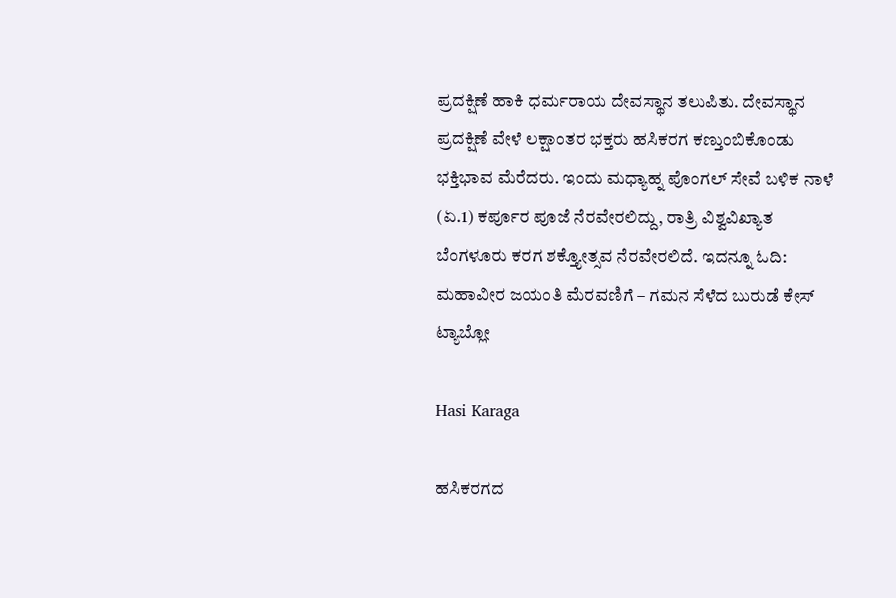ಪ್ರದಕ್ಷಿಣೆ ಹಾಕಿ ಧರ್ಮರಾಯ ದೇವಸ್ಥಾನ ತಲುಪಿತು. ದೇವಸ್ಥಾನ ಪ್ರದಕ್ಷಿಣೆ ವೇಳೆ ಲಕ್ಷಾಂತರ ಭಕ್ತರು ಹಸಿಕರಗ ಕಣ್ತುಂಬಿಕೊಂಡು ಭಕ್ತಿಭಾವ ಮೆರೆದರು. ಇಂದು ಮಧ್ಯಾಹ್ನ ಪೊಂಗಲ್‌ ಸೇವೆ ಬಳಿಕ ನಾಳೆ (ಏ.1) ಕರ್ಪೂರ ಪೂಜೆ ನೆರವೇರಲಿದ್ದು, ರಾತ್ರಿ ವಿಶ್ವವಿಖ್ಯಾತ ಬೆಂಗಳೂರು ಕರಗ ಶಕ್ತ್ಯೋತ್ಸವ ನೆರವೇರಲಿದೆ. ಇದನ್ನೂ ಓದಿ: ಮಹಾವೀರ ಜಯಂತಿ ಮೆರವಣಿಗೆ – ಗಮನ ಸೆಳೆದ ಬುರುಡೆ ಕೇಸ್‌ ಟ್ಯಾಬ್ಲೋ

Hasi Karaga

ಹಸಿಕರಗದ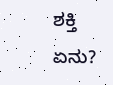ಶಕ್ತಿ ಏನು?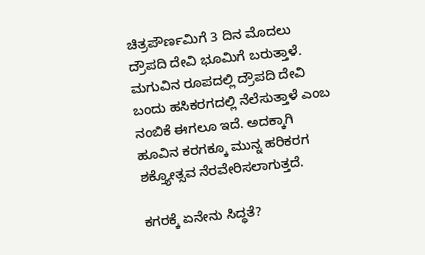ಚಿತ್ರಪೌರ್ಣಮಿಗೆ 3 ದಿನ ಮೊದಲು ದ್ರೌಪದಿ ದೇವಿ ಭೂಮಿಗೆ ಬರುತ್ತಾಳೆ. ಮಗುವಿನ ರೂಪದಲ್ಲಿ ದ್ರೌಪದಿ ದೇವಿ ಬಂದು ಹಸಿಕರಗದಲ್ಲಿ ನೆಲೆಸುತ್ತಾಳೆ ಎಂಬ ನಂಬಿಕೆ ಈಗಲೂ ಇದೆ. ಅದಕ್ಕಾಗಿ ಹೂವಿನ ಕರಗಕ್ಕೂ ಮುನ್ನ ಹರಿಕರಗ ಶಕ್ತ್ಯೋತ್ಸವ ನೆರವೇರಿಸಲಾಗುತ್ತದೆ.

ಕಗರಕ್ಕೆ ಏನೇನು ಸಿದ್ಧತೆ?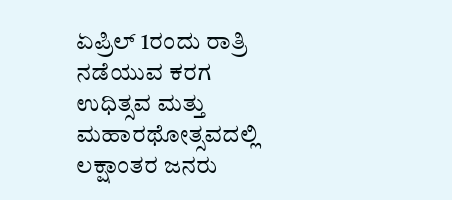ಏಪ್ರಿಲ್‌ 1ರಂದು ರಾತ್ರಿ ನಡೆಯುವ ಕರಗ ಉಧಿತ್ಸವ ಮತ್ತು ಮಹಾರಥೋತ್ಸವದಲ್ಲಿ ಲಕ್ಷಾಂತರ ಜನರು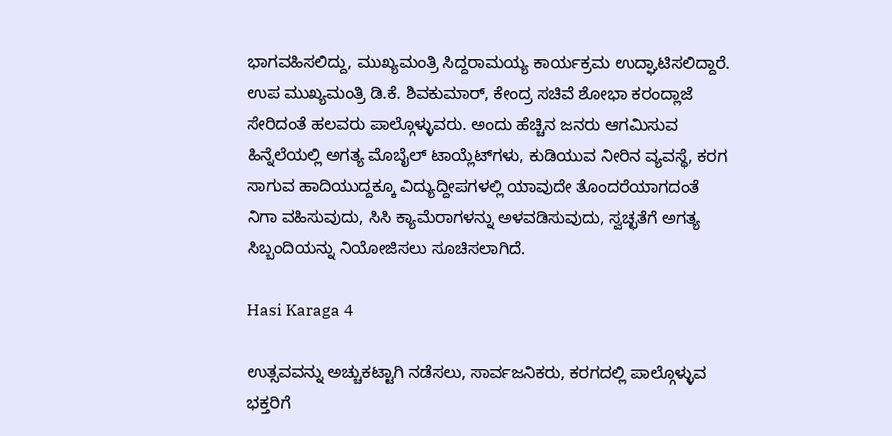ಭಾಗವಹಿಸಲಿದ್ದು, ಮುಖ್ಯಮಂತ್ರಿ ಸಿದ್ದರಾಮಯ್ಯ ಕಾರ್ಯಕ್ರಮ ಉದ್ಘಾಟಿಸಲಿದ್ದಾರೆ. ಉಪ ಮುಖ್ಯಮಂತ್ರಿ ಡಿ.ಕೆ. ಶಿವಕುಮಾರ್‌, ಕೇಂದ್ರ ಸಚಿವೆ ಶೋಭಾ ಕರಂದ್ಲಾಜೆ ಸೇರಿದಂತೆ ಹಲವರು ಪಾಲ್ಗೊಳ್ಳುವರು. ಅಂದು ಹೆಚ್ಚಿನ ಜನರು ಆಗಮಿಸುವ ಹಿನ್ನೆಲೆಯಲ್ಲಿ ಅಗತ್ಯ ಮೊಬೈಲ್‌ ಟಾಯ್ಲೆಟ್‌ಗಳು, ಕುಡಿಯುವ ನೀರಿನ ವ್ಯವಸ್ಥೆ, ಕರಗ ಸಾಗುವ ಹಾದಿಯುದ್ದಕ್ಕೂ ವಿದ್ಯುದ್ದೀಪಗಳಲ್ಲಿ ಯಾವುದೇ ತೊಂದರೆಯಾಗದಂತೆ ನಿಗಾ ವಹಿಸುವುದು, ಸಿಸಿ ಕ್ಯಾಮೆರಾಗಳನ್ನು ಅಳವಡಿಸುವುದು, ಸ್ವಚ್ಛತೆಗೆ ಅಗತ್ಯ ಸಿಬ್ಬಂದಿಯನ್ನು ನಿಯೋಜಿಸಲು ಸೂಚಿಸಲಾಗಿದೆ.

Hasi Karaga 4

ಉತ್ಸವವನ್ನು ಅಚ್ಚುಕಟ್ಟಾಗಿ ನಡೆಸಲು, ಸಾರ್ವಜನಿಕರು, ಕರಗದಲ್ಲಿ ಪಾಲ್ಗೊಳ್ಳುವ ಭಕ್ತರಿಗೆ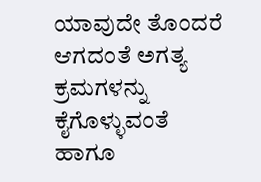ಯಾವುದೇ ತೊಂದರೆ ಆಗದಂತೆ ಅಗತ್ಯ ಕ್ರಮಗಳನ್ನು ಕೈಗೊಳ್ಳುವಂತೆ ಹಾಗೂ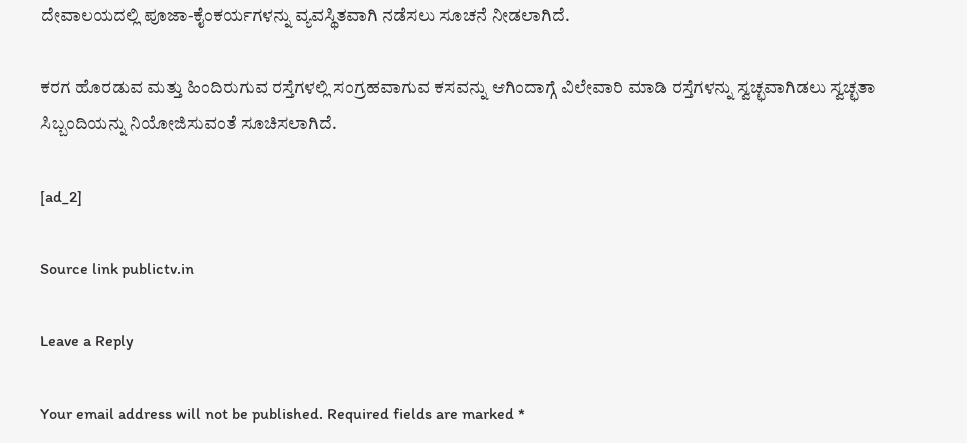ದೇವಾಲಯದಲ್ಲಿ ಪೂಜಾ-ಕೈಂಕರ್ಯಗಳನ್ನು ವ್ಯವಸ್ಥಿತವಾಗಿ ನಡೆಸಲು ಸೂಚನೆ ನೀಡಲಾಗಿದೆ.

ಕರಗ ಹೊರಡುವ ಮತ್ತು ಹಿಂದಿರುಗುವ ರಸ್ತೆಗಳಲ್ಲಿ ಸಂಗ್ರಹವಾಗುವ ಕಸವನ್ನು ಆಗಿಂದಾಗ್ಗೆ ವಿಲೇವಾರಿ ಮಾಡಿ ರಸ್ತೆಗಳನ್ನು ಸ್ವಚ್ಛವಾಗಿಡಲು ಸ್ವಚ್ಛತಾ ಸಿಬ್ಬಂದಿಯನ್ನು ನಿಯೋಜಿಸುವಂತೆ ಸೂಚಿಸಲಾಗಿದೆ.

[ad_2]

Source link publictv.in

Leave a Reply

Your email address will not be published. Required fields are marked *